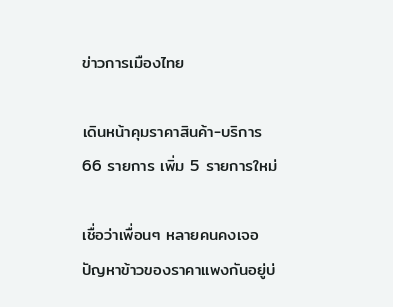ข่าวการเมืองไทย

เดินหน้าคุมราคาสินค้า-บริการ 66 รายการ เพิ่ม 5 รายการใหม่

เชื่อว่าเพื่อนๆ หลายคนคงเจอปัญหาข้าวของราคาแพงกันอยู่บ่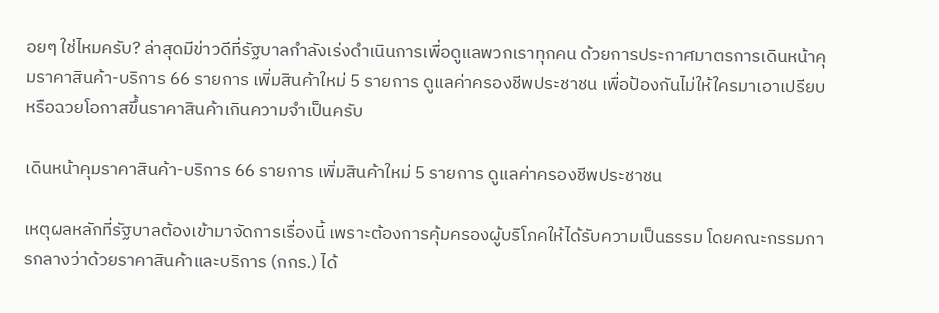อยๆ ใช่ไหมครับ? ล่าสุดมีข่าวดีที่รัฐบาลกำลังเร่งดำเนินการเพื่อดูแลพวกเราทุกคน ด้วยการประกาศมาตรการเดินหน้าคุมราคาสินค้า-บริการ 66 รายการ เพิ่มสินค้าใหม่ 5 รายการ ดูแลค่าครองชีพประชาชน เพื่อป้องกันไม่ให้ใครมาเอาเปรียบหรือฉวยโอกาสขึ้นราคาสินค้าเกินความจำเป็นครับ

เดินหน้าคุมราคาสินค้า-บริการ 66 รายการ เพิ่มสินค้าใหม่ 5 รายการ ดูแลค่าครองชีพประชาชน

เหตุผลหลักที่รัฐบาลต้องเข้ามาจัดการเรื่องนี้ เพราะต้องการคุ้มครองผู้บริโภคให้ได้รับความเป็นธรรม โดยคณะกรรมการกลางว่าด้วยราคาสินค้าและบริการ (กกร.) ได้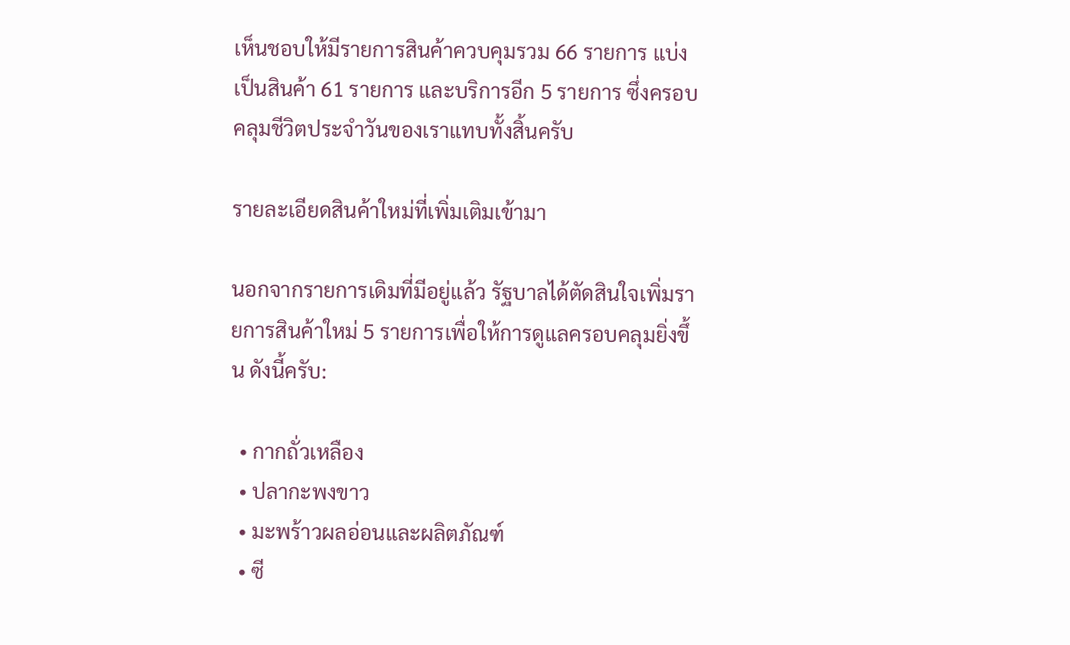เห็นชอบให้มีรายการสินค้าควบคุมรวม 66 รายการ แบ่งเป็นสินค้า 61 รายการ และบริการอีก 5 รายการ ซึ่งครอบคลุมชีวิตประจำวันของเราแทบทั้งสิ้นครับ

รายละเอียดสินค้าใหม่ที่เพิ่มเติมเข้ามา

นอกจากรายการเดิมที่มีอยู่แล้ว รัฐบาลได้ตัดสินใจเพิ่มรายการสินค้าใหม่ 5 รายการเพื่อให้การดูแลครอบคลุมยิ่งขึ้น ดังนี้ครับ:

  • กากถั่วเหลือง
  • ปลากะพงขาว
  • มะพร้าวผลอ่อนและผลิตภัณฑ์
  • ซี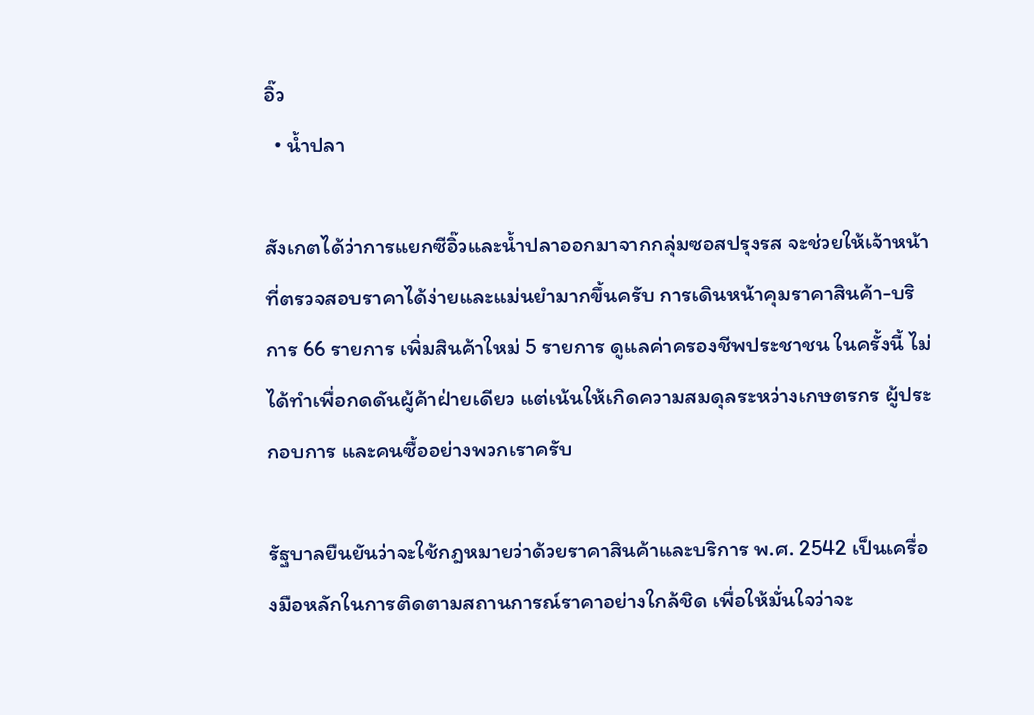อิ๊ว
  • น้ำปลา

สังเกตได้ว่าการแยกซีอิ๊วและน้ำปลาออกมาจากกลุ่มซอสปรุงรส จะช่วยให้เจ้าหน้าที่ตรวจสอบราคาได้ง่ายและแม่นยำมากขึ้นครับ การเดินหน้าคุมราคาสินค้า-บริการ 66 รายการ เพิ่มสินค้าใหม่ 5 รายการ ดูแลค่าครองชีพประชาชน ในครั้งนี้ ไม่ได้ทำเพื่อกดดันผู้ค้าฝ่ายเดียว แต่เน้นให้เกิดความสมดุลระหว่างเกษตรกร ผู้ประกอบการ และคนซื้ออย่างพวกเราครับ

รัฐบาลยืนยันว่าจะใช้กฎหมายว่าด้วยราคาสินค้าและบริการ พ.ศ. 2542 เป็นเครื่องมือหลักในการติดตามสถานการณ์ราคาอย่างใกล้ชิด เพื่อให้มั่นใจว่าจะ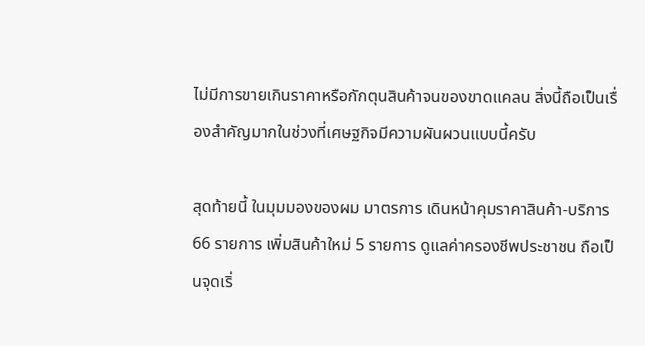ไม่มีการขายเกินราคาหรือกักตุนสินค้าจนของขาดแคลน สิ่งนี้ถือเป็นเรื่องสำคัญมากในช่วงที่เศษฐกิจมีความผันผวนแบบนี้ครับ

สุดท้ายนี้ ในมุมมองของผม มาตรการ เดินหน้าคุมราคาสินค้า-บริการ 66 รายการ เพิ่มสินค้าใหม่ 5 รายการ ดูแลค่าครองชีพประชาชน ถือเป็นจุดเริ่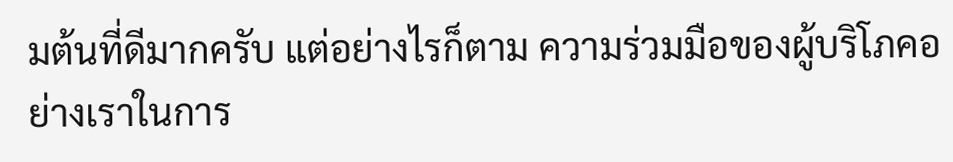มต้นที่ดีมากครับ แต่อย่างไรก็ตาม ความร่วมมือของผู้บริโภคอย่างเราในการ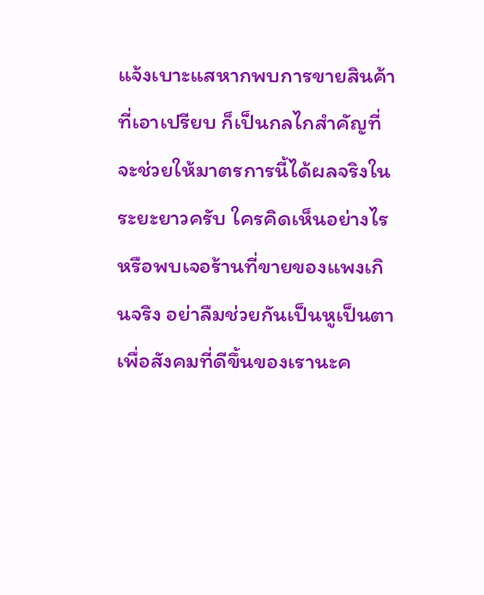แจ้งเบาะแสหากพบการขายสินค้าที่เอาเปรียบ ก็เป็นกลไกสำคัญที่จะช่วยให้มาตรการนี้ได้ผลจริงในระยะยาวครับ ใครคิดเห็นอย่างไรหรือพบเจอร้านที่ขายของแพงเกินจริง อย่าลืมช่วยกันเป็นหูเป็นตาเพื่อสังคมที่ดีขึ้นของเรานะค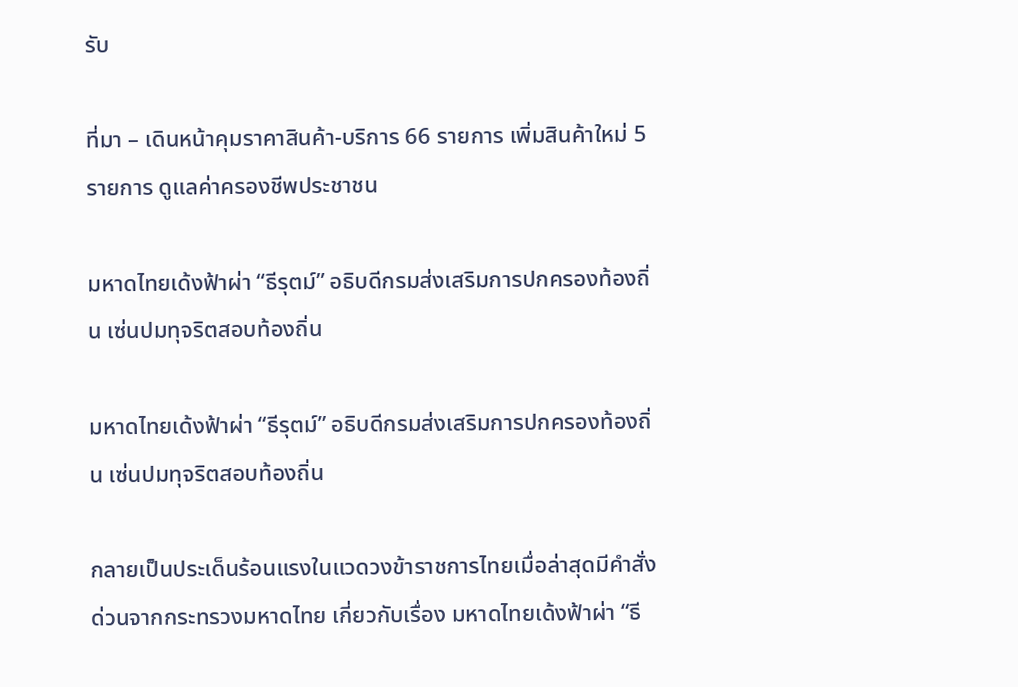รับ

ที่มา – เดินหน้าคุมราคาสินค้า-บริการ 66 รายการ เพิ่มสินค้าใหม่ 5 รายการ ดูแลค่าครองชีพประชาชน

มหาดไทยเด้งฟ้าผ่า “ธีรุตม์” อธิบดีกรมส่งเสริมการปกครองท้องถิ่น เซ่นปมทุจริตสอบท้องถิ่น

มหาดไทยเด้งฟ้าผ่า “ธีรุตม์” อธิบดีกรมส่งเสริมการปกครองท้องถิ่น เซ่นปมทุจริตสอบท้องถิ่น

กลายเป็นประเด็นร้อนแรงในแวดวงข้าราชการไทยเมื่อล่าสุดมีคำสั่งด่วนจากกระทรวงมหาดไทย เกี่ยวกับเรื่อง มหาดไทยเด้งฟ้าผ่า “ธี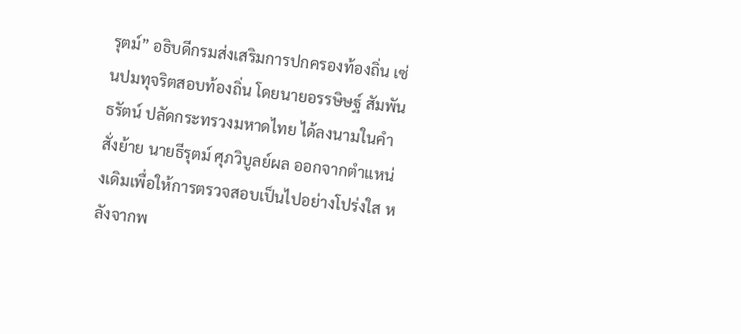รุตม์” อธิบดีกรมส่งเสริมการปกครองท้องถิ่น เซ่นปมทุจริตสอบท้องถิ่น โดยนายอรรษิษฐ์ สัมพันธรัตน์ ปลัดกระทรวงมหาดไทย ได้ลงนามในคำสั่งย้าย นายธีรุตม์ ศุภวิบูลย์ผล ออกจากตำแหน่งเดิมเพื่อให้การตรวจสอบเป็นไปอย่างโปร่งใส หลังจากพ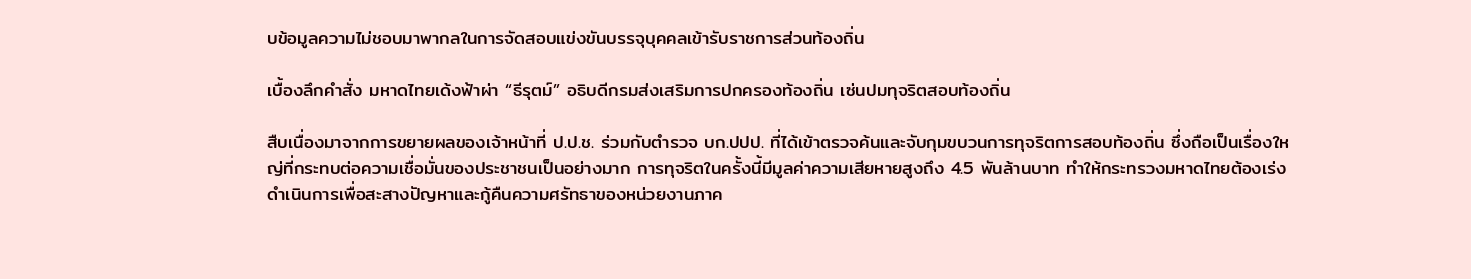บข้อมูลความไม่ชอบมาพากลในการจัดสอบแข่งขันบรรจุบุคคลเข้ารับราชการส่วนท้องถิ่น

เบื้องลึกคำสั่ง มหาดไทยเด้งฟ้าผ่า “ธีรุตม์” อธิบดีกรมส่งเสริมการปกครองท้องถิ่น เซ่นปมทุจริตสอบท้องถิ่น

สืบเนื่องมาจากการขยายผลของเจ้าหน้าที่ ป.ป.ช. ร่วมกับตำรวจ บก.ปปป. ที่ได้เข้าตรวจค้นและจับกุมขบวนการทุจริตการสอบท้องถิ่น ซึ่งถือเป็นเรื่องใหญ่ที่กระทบต่อความเชื่อมั่นของประชาชนเป็นอย่างมาก การทุจริตในครั้งนี้มีมูลค่าความเสียหายสูงถึง 4.5 พันล้านบาท ทำให้กระทรวงมหาดไทยต้องเร่งดำเนินการเพื่อสะสางปัญหาและกู้คืนความศรัทธาของหน่วยงานภาค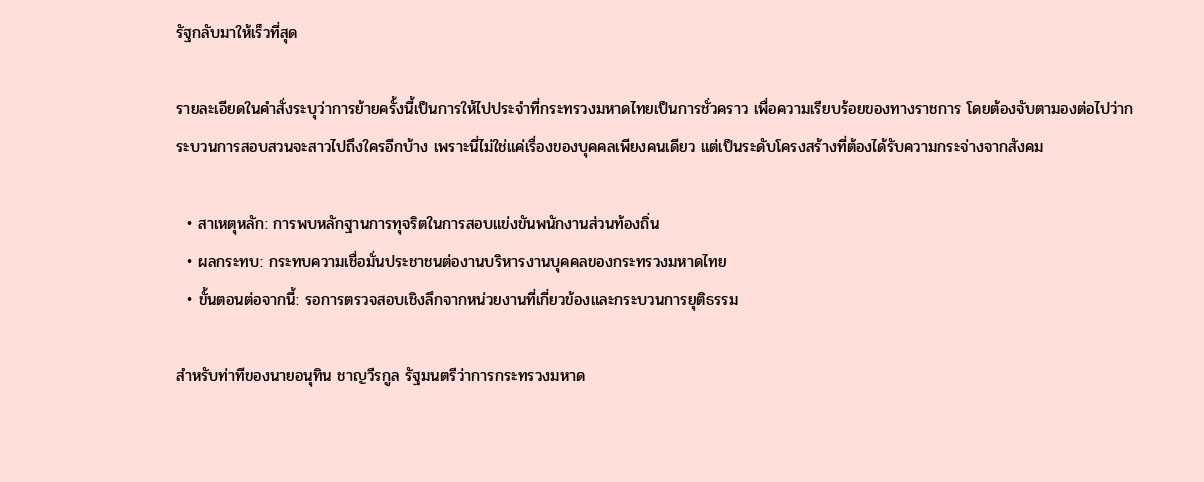รัฐกลับมาให้เร็วที่สุด

รายละเอียดในคำสั่งระบุว่าการย้ายครั้งนี้เป็นการให้ไปประจำที่กระทรวงมหาดไทยเป็นการชั่วคราว เพื่อความเรียบร้อยของทางราชการ โดยต้องจับตามองต่อไปว่ากระบวนการสอบสวนจะสาวไปถึงใครอีกบ้าง เพราะนี่ไม่ใช่แค่เรื่องของบุคคลเพียงคนเดียว แต่เป็นระดับโครงสร้างที่ต้องได้รับความกระจ่างจากสังคม

  • สาเหตุหลัก: การพบหลักฐานการทุจริตในการสอบแข่งขันพนักงานส่วนท้องถิ่น
  • ผลกระทบ: กระทบความเชื่อมั่นประชาชนต่องานบริหารงานบุคคลของกระทรวงมหาดไทย
  • ขั้นตอนต่อจากนี้: รอการตรวจสอบเชิงลึกจากหน่วยงานที่เกี่ยวข้องและกระบวนการยุติธรรม

สำหรับท่าทีของนายอนุทิน ชาญวีรกูล รัฐมนตรีว่าการกระทรวงมหาด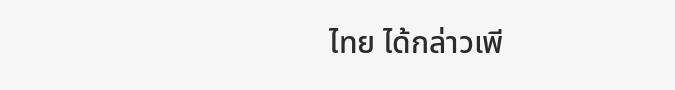ไทย ได้กล่าวเพี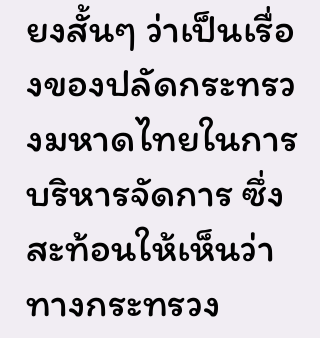ยงสั้นๆ ว่าเป็นเรื่องของปลัดกระทรวงมหาดไทยในการบริหารจัดการ ซึ่งสะท้อนให้เห็นว่าทางกระทรวง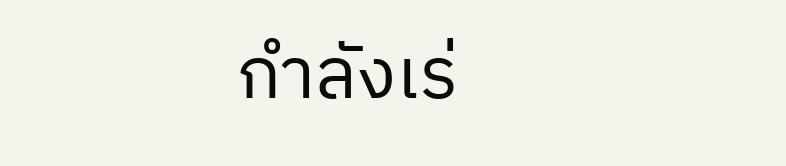กำลังเร่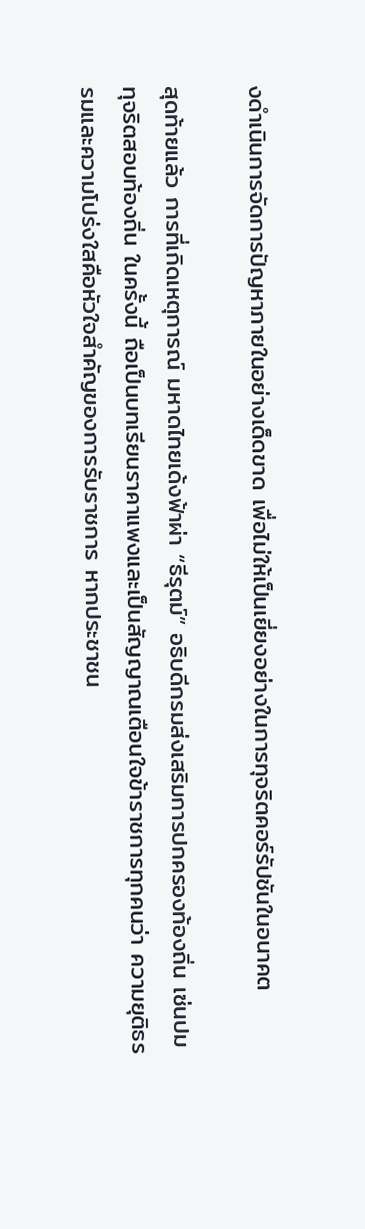งดำเนินการจัดการปัญหาภายในอย่างเด็ดขาด เพื่อไม่ให้เป็นเยี่ยงอย่างในการทุจริตคอร์รัปชันในอนาคต

สุดท้ายแล้ว การที่เกิดเหตุการณ์ มหาดไทยเด้งฟ้าผ่า “ธีรุตม์” อธิบดีกรมส่งเสริมการปกครองท้องถิ่น เซ่นปมทุจริตสอบท้องถิ่น ในครั้งนี้ ถือเป็นบทเรียนราคาแพงและเป็นสัญญาณเตือนใจข้าราชการทุกคนว่า ความยุติธรรมและความโปร่งใสคือหัวใจสำคัญของการรับราชการ หากประชาชน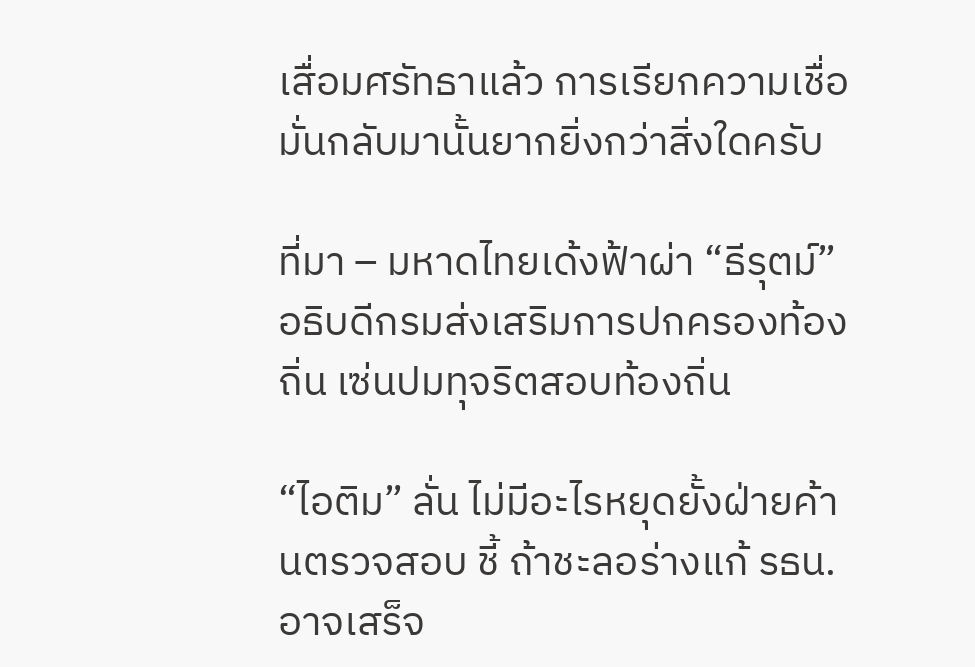เสื่อมศรัทธาแล้ว การเรียกความเชื่อมั่นกลับมานั้นยากยิ่งกว่าสิ่งใดครับ

ที่มา – มหาดไทยเด้งฟ้าผ่า “ธีรุตม์” อธิบดีกรมส่งเสริมการปกครองท้องถิ่น เซ่นปมทุจริตสอบท้องถิ่น

“ไอติม” ลั่น ไม่มีอะไรหยุดยั้งฝ่ายค้านตรวจสอบ ชี้ ถ้าชะลอร่างแก้ รธน. อาจเสร็จ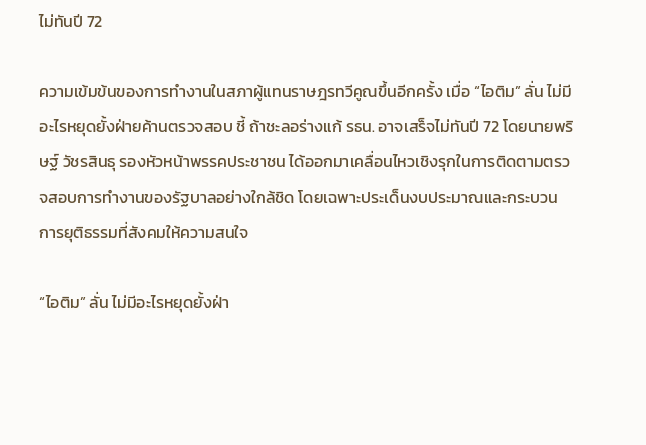ไม่ทันปี 72

ความเข้มข้นของการทำงานในสภาผู้แทนราษฎรทวีคูณขึ้นอีกครั้ง เมื่อ “ไอติม” ลั่น ไม่มีอะไรหยุดยั้งฝ่ายค้านตรวจสอบ ชี้ ถ้าชะลอร่างแก้ รธน. อาจเสร็จไม่ทันปี 72 โดยนายพริษฐ์ วัชรสินธุ รองหัวหน้าพรรคประชาชน ได้ออกมาเคลื่อนไหวเชิงรุกในการติดตามตรวจสอบการทำงานของรัฐบาลอย่างใกล้ชิด โดยเฉพาะประเด็นงบประมาณและกระบวนการยุติธรรมที่สังคมให้ความสนใจ

“ไอติม” ลั่น ไม่มีอะไรหยุดยั้งฝ่า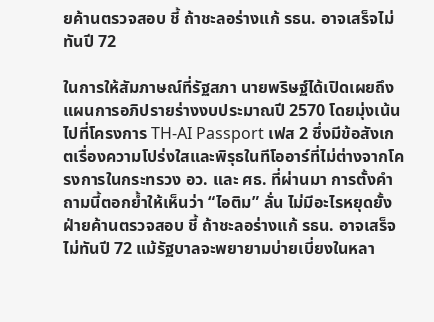ยค้านตรวจสอบ ชี้ ถ้าชะลอร่างแก้ รธน. อาจเสร็จไม่ทันปี 72

ในการให้สัมภาษณ์ที่รัฐสภา นายพริษฐ์ได้เปิดเผยถึงแผนการอภิปรายร่างงบประมาณปี 2570 โดยมุ่งเน้นไปที่โครงการ TH-AI Passport เฟส 2 ซึ่งมีข้อสังเกตเรื่องความโปร่งใสและพิรุธในทีโออาร์ที่ไม่ต่างจากโครงการในกระทรวง อว. และ ศธ. ที่ผ่านมา การตั้งคำถามนี้ตอกย้ำให้เห็นว่า “ไอติม” ลั่น ไม่มีอะไรหยุดยั้งฝ่ายค้านตรวจสอบ ชี้ ถ้าชะลอร่างแก้ รธน. อาจเสร็จไม่ทันปี 72 แม้รัฐบาลจะพยายามบ่ายเบี่ยงในหลา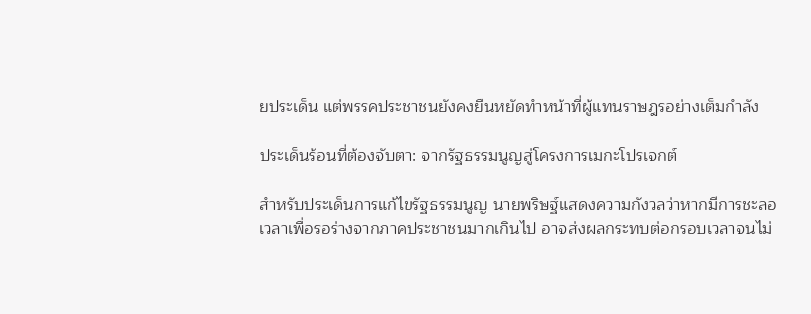ยประเด็น แต่พรรคประชาชนยังคงยืนหยัดทำหน้าที่ผู้แทนราษฎรอย่างเต็มกำลัง

ประเด็นร้อนที่ต้องจับตา: จากรัฐธรรมนูญสู่โครงการเมกะโปรเจกต์

สำหรับประเด็นการแก้ไขรัฐธรรมนูญ นายพริษฐ์แสดงความกังวลว่าหากมีการชะลอเวลาเพื่อรอร่างจากภาคประชาชนมากเกินไป อาจส่งผลกระทบต่อกรอบเวลาจนไม่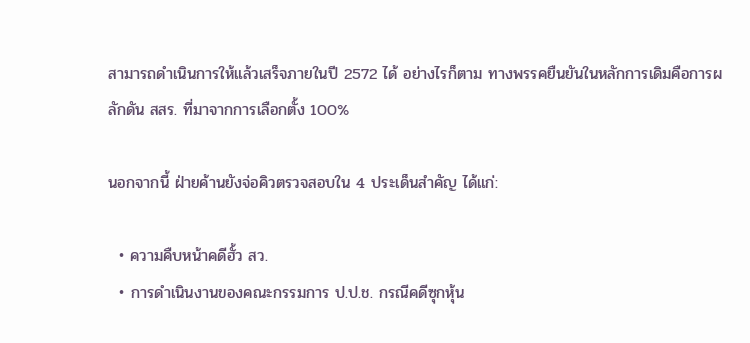สามารถดำเนินการให้แล้วเสร็จภายในปี 2572 ได้ อย่างไรก็ตาม ทางพรรคยืนยันในหลักการเดิมคือการผลักดัน สสร. ที่มาจากการเลือกตั้ง 100%

นอกจากนี้ ฝ่ายค้านยังจ่อคิวตรวจสอบใน 4 ประเด็นสำคัญ ได้แก่:

  • ความคืบหน้าคดีฮั้ว สว.
  • การดำเนินงานของคณะกรรมการ ป.ป.ช. กรณีคดีซุกหุ้น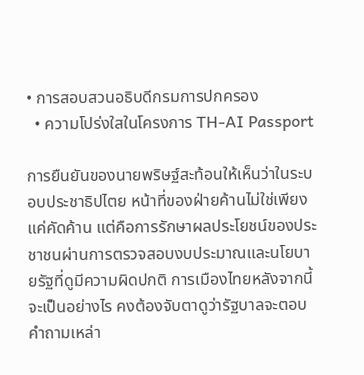• การสอบสวนอธิบดีกรมการปกครอง
  • ความโปร่งใสในโครงการ TH-AI Passport

การยืนยันของนายพริษฐ์สะท้อนให้เห็นว่าในระบอบประชาธิปไตย หน้าที่ของฝ่ายค้านไม่ใช่เพียงแค่คัดค้าน แต่คือการรักษาผลประโยชน์ของประชาชนผ่านการตรวจสอบงบประมาณและนโยบายรัฐที่ดูมีความผิดปกติ การเมืองไทยหลังจากนี้จะเป็นอย่างไร คงต้องจับตาดูว่ารัฐบาลจะตอบคำถามเหล่า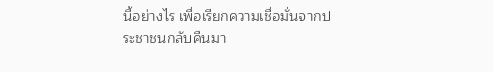นี้อย่างไร เพื่อเรียกความเชื่อมั่นจากประชาชนกลับคืนมา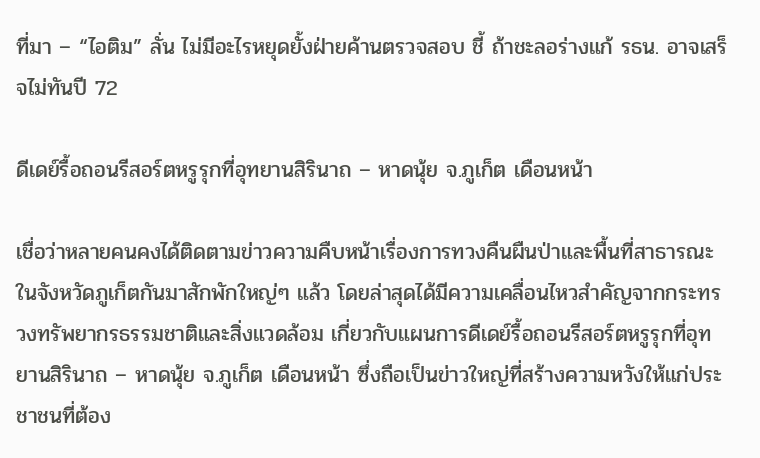ที่มา – “ไอติม” ลั่น ไม่มีอะไรหยุดยั้งฝ่ายค้านตรวจสอบ ชี้ ถ้าชะลอร่างแก้ รธน. อาจเสร็จไม่ทันปี 72

ดีเดย์รื้อถอนรีสอร์ตหรูรุกที่อุทยานสิรินาถ – หาดนุ้ย จ.ภูเก็ต เดือนหน้า

เชื่อว่าหลายคนคงได้ติดตามข่าวความคืบหน้าเรื่องการทวงคืนผืนป่าและพื้นที่สาธารณะในจังหวัดภูเก็ตกันมาสักพักใหญ่ๆ แล้ว โดยล่าสุดได้มีความเคลื่อนไหวสำคัญจากกระทรวงทรัพยากรธรรมชาติและสิ่งแวดล้อม เกี่ยวกับแผนการดีเดย์รื้อถอนรีสอร์ตหรูรุกที่อุทยานสิรินาถ – หาดนุ้ย จ.ภูเก็ต เดือนหน้า ซึ่งถือเป็นข่าวใหญ่ที่สร้างความหวังให้แก่ประชาชนที่ต้อง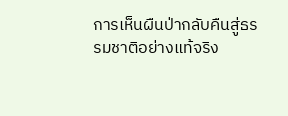การเห็นผืนป่ากลับคืนสู่ธรรมชาติอย่างแท้จริง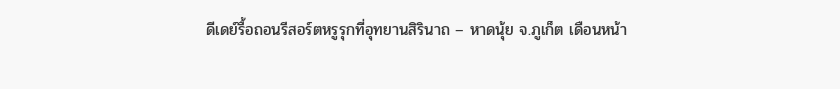ดีเดย์รื้อถอนรีสอร์ตหรูรุกที่อุทยานสิรินาถ – หาดนุ้ย จ.ภูเก็ต เดือนหน้า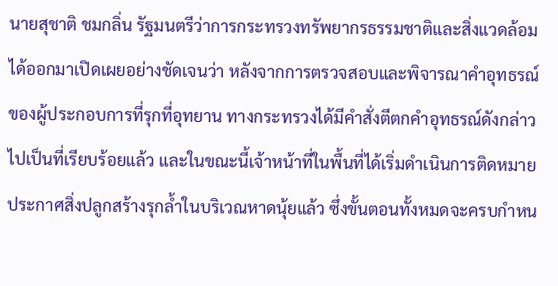นายสุชาติ ชมกลิ่น รัฐมนตรีว่าการกระทรวงทรัพยากรธรรมชาติและสิ่งแวดล้อม ได้ออกมาเปิดเผยอย่างชัดเจนว่า หลังจากการตรวจสอบและพิจารณาคำอุทธรณ์ของผู้ประกอบการที่รุกที่อุทยาน ทางกระทรวงได้มีคำสั่งตีตกคำอุทธรณ์ดังกล่าวไปเป็นที่เรียบร้อยแล้ว และในขณะนี้เจ้าหน้าที่ในพื้นที่ได้เริ่มดำเนินการติดหมายประกาศสิ่งปลูกสร้างรุกล้ำในบริเวณหาดนุ้ยแล้ว ซึ่งขั้นตอนทั้งหมดจะครบกำหน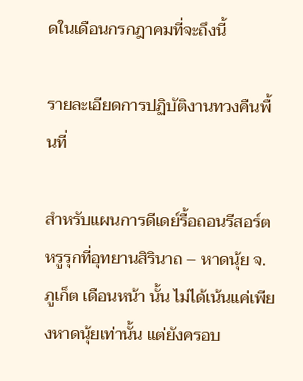ดในเดือนกรกฎาคมที่จะถึงนี้

รายละเอียดการปฏิบัติงานทวงคืนพื้นที่

สำหรับแผนการดีเดย์รื้อถอนรีสอร์ตหรูรุกที่อุทยานสิรินาถ – หาดนุ้ย จ.ภูเก็ต เดือนหน้า นั้น ไม่ได้เน้นแค่เพียงหาดนุ้ยเท่านั้น แต่ยังครอบ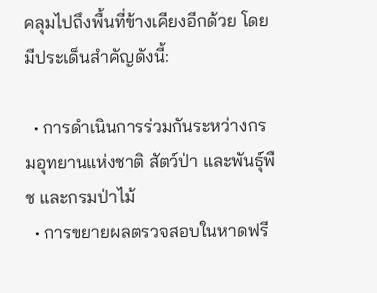คลุมไปถึงพื้นที่ข้างเคียงอีกด้วย โดยมีประเด็นสำคัญดังนี้:

  • การดำเนินการร่วมกันระหว่างกรมอุทยานแห่งชาติ สัตว์ป่า และพันธุ์พืช และกรมป่าไม้
  • การขยายผลตรวจสอบในหาดฟรี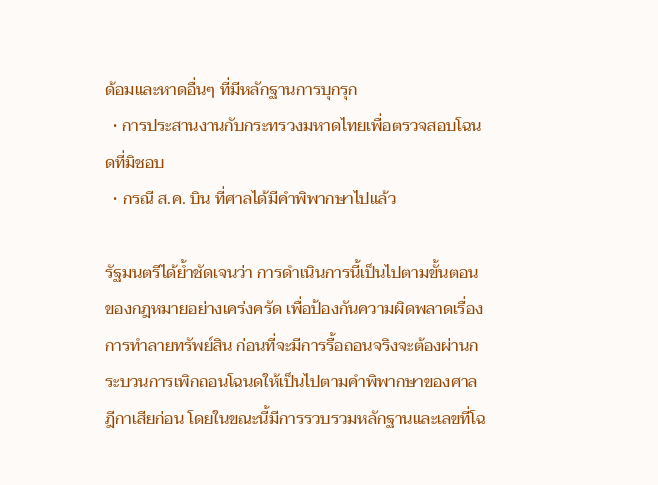ด้อมและหาดอื่นๆ ที่มีหลักฐานการบุกรุก
  • การประสานงานกับกระทรวงมหาดไทยเพื่อตรวจสอบโฉนดที่มิชอบ
  • กรณี ส.ค. บิน ที่ศาลได้มีคำพิพากษาไปแล้ว

รัฐมนตรีได้ย้ำชัดเจนว่า การดำเนินการนี้เป็นไปตามขั้นตอนของกฎหมายอย่างเคร่งครัด เพื่อป้องกันความผิดพลาดเรื่องการทำลายทรัพย์สิน ก่อนที่จะมีการรื้อถอนจริงจะต้องผ่านกระบวนการเพิกถอนโฉนดให้เป็นไปตามคำพิพากษาของศาลฎีกาเสียก่อน โดยในขณะนี้มีการรวบรวมหลักฐานและเลขที่โฉ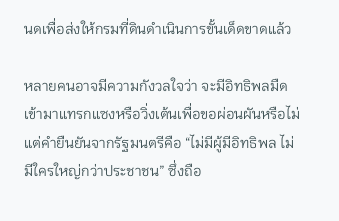นดเพื่อส่งให้กรมที่ดินดำเนินการขั้นเด็ดขาดแล้ว

หลายคนอาจมีความกังวลใจว่า จะมีอิทธิพลมืดเข้ามาแทรกแซงหรือวิ่งเต้นเพื่อขอผ่อนผันหรือไม่ แต่คำยืนยันจากรัฐมนตรีคือ “ไม่มีผู้มีอิทธิพล ไม่มีใครใหญ่กว่าประชาชน” ซึ่งถือ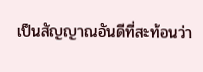เป็นสัญญาณอันดีที่สะท้อนว่า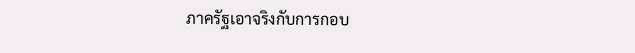ภาครัฐเอาจริงกับการกอบ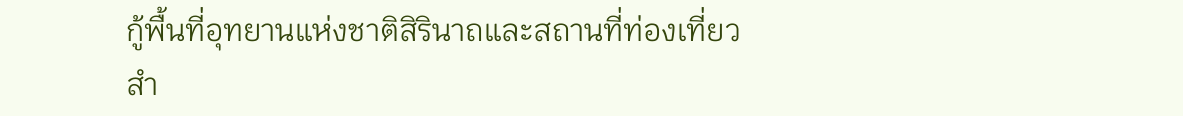กู้พื้นที่อุทยานแห่งชาติสิรินาถและสถานที่ท่องเที่ยวสำ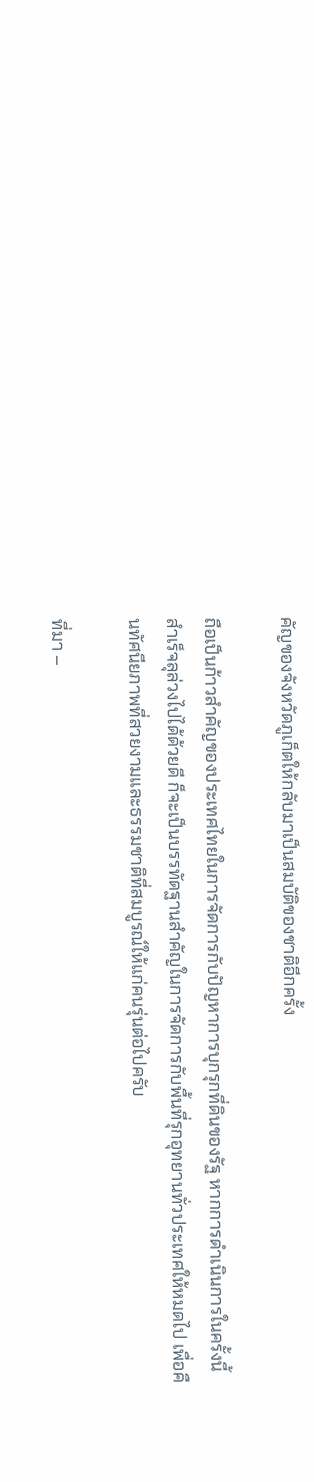คัญของจังหวัดภูเก็ตให้กลับมาเป็นสมบัติของชาติอีกครั้ง

ถือเป็นก้าวสำคัญของประเทศไทยในการจัดการกับปัญหาการบุกรุกที่ดินของรัฐ หากการดำเนินการในครั้งนี้สำเร็จลุล่วงไปได้ด้วยดี ก็จะเป็นบรรทัดฐานสำคัญในการจัดการกับพื้นที่รุกอุทยานทั่วประเทศให้หมดไป เพื่อคืนทัศนียภาพที่สวยงามและธรรมชาติที่สมบูรณ์ให้แก่คนรุ่นต่อไปครับ

ที่มา –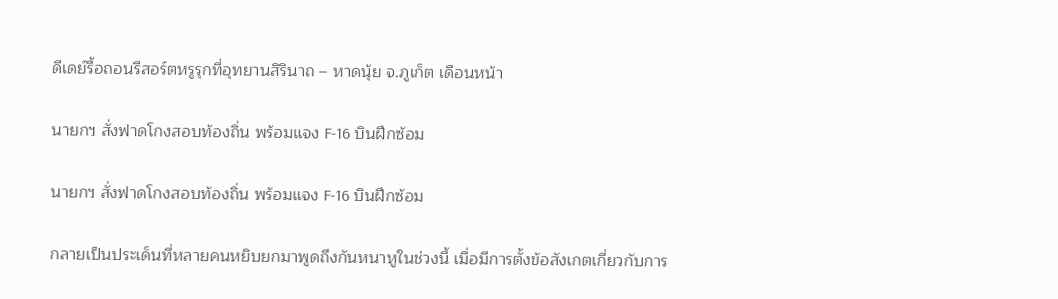ดีเดย์รื้อถอนรีสอร์ตหรูรุกที่อุทยานสิรินาถ – หาดนุ้ย จ.ภูเก็ต เดือนหน้า

นายกฯ สั่งฟาดโกงสอบท้องถิ่น พร้อมแจง F-16 บินฝึกซ้อม

นายกฯ สั่งฟาดโกงสอบท้องถิ่น พร้อมแจง F-16 บินฝึกซ้อม

กลายเป็นประเด็นที่หลายคนหยิบยกมาพูดถึงกันหนาหูในช่วงนี้ เมื่อมีการตั้งข้อสังเกตเกี่ยวกับการ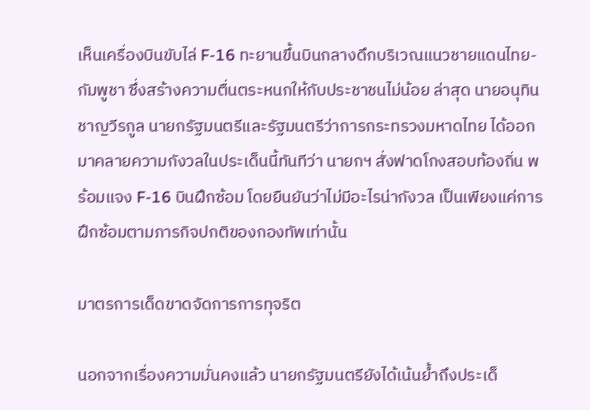เห็นเครื่องบินขับไล่ F-16 ทะยานขึ้นบินกลางดึกบริเวณแนวชายแดนไทย-กัมพูชา ซึ่งสร้างความตื่นตระหนกให้กับประชาชนไม่น้อย ล่าสุด นายอนุทิน ชาญวีรกูล นายกรัฐมนตรีและรัฐมนตรีว่าการกระทรวงมหาดไทย ได้ออกมาคลายความกังวลในประเด็นนี้ทันทีว่า นายกฯ สั่งฟาดโกงสอบท้องถิ่น พร้อมแจง F-16 บินฝึกซ้อม โดยยืนยันว่าไม่มีอะไรน่ากังวล เป็นเพียงแค่การฝึกซ้อมตามภารกิจปกติของกองทัพเท่านั้น

มาตรการเด็ดขาดจัดการการทุจริต

นอกจากเรื่องความมั่นคงแล้ว นายกรัฐมนตรียังได้เน้นย้ำถึงประเด็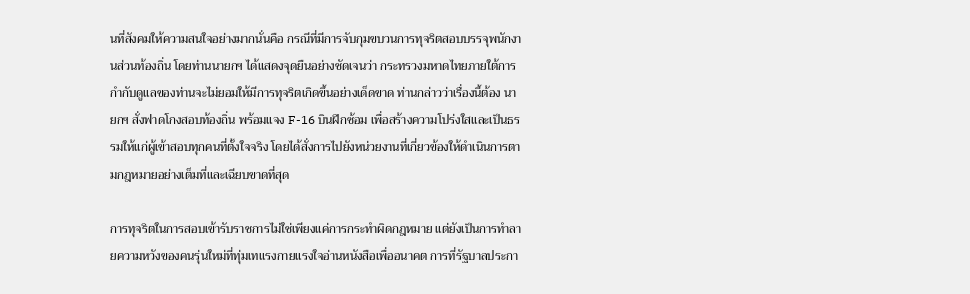นที่สังคมให้ความสนใจอย่างมากนั่นคือ กรณีที่มีการจับกุมขบวนการทุจริตสอบบรรจุพนักงานส่วนท้องถิ่น โดยท่านนายกฯ ได้แสดงจุดยืนอย่างชัดเจนว่า กระทรวงมหาดไทยภายใต้การกำกับดูแลของท่านจะไม่ยอมให้มีการทุจริตเกิดขึ้นอย่างเด็ดขาด ท่านกล่าวว่าเรื่องนี้ต้อง นายกฯ สั่งฟาดโกงสอบท้องถิ่น พร้อมแจง F-16 บินฝึกซ้อม เพื่อสร้างความโปร่งใสและเป็นธรรมให้แก่ผู้เข้าสอบทุกคนที่ตั้งใจจริง โดยได้สั่งการไปยังหน่วยงานที่เกี่ยวข้องให้ดำเนินการตามกฎหมายอย่างเต็มที่และเฉียบขาดที่สุด

การทุจริตในการสอบเข้ารับราชการไม่ใช่เพียงแค่การกระทำผิดกฎหมาย แต่ยังเป็นการทำลายความหวังของคนรุ่นใหม่ที่ทุ่มเทแรงกายแรงใจอ่านหนังสือเพื่ออนาคต การที่รัฐบาลประกา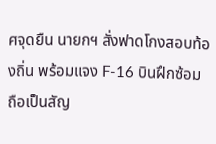ศจุดยืน นายกฯ สั่งฟาดโกงสอบท้องถิ่น พร้อมแจง F-16 บินฝึกซ้อม ถือเป็นสัญ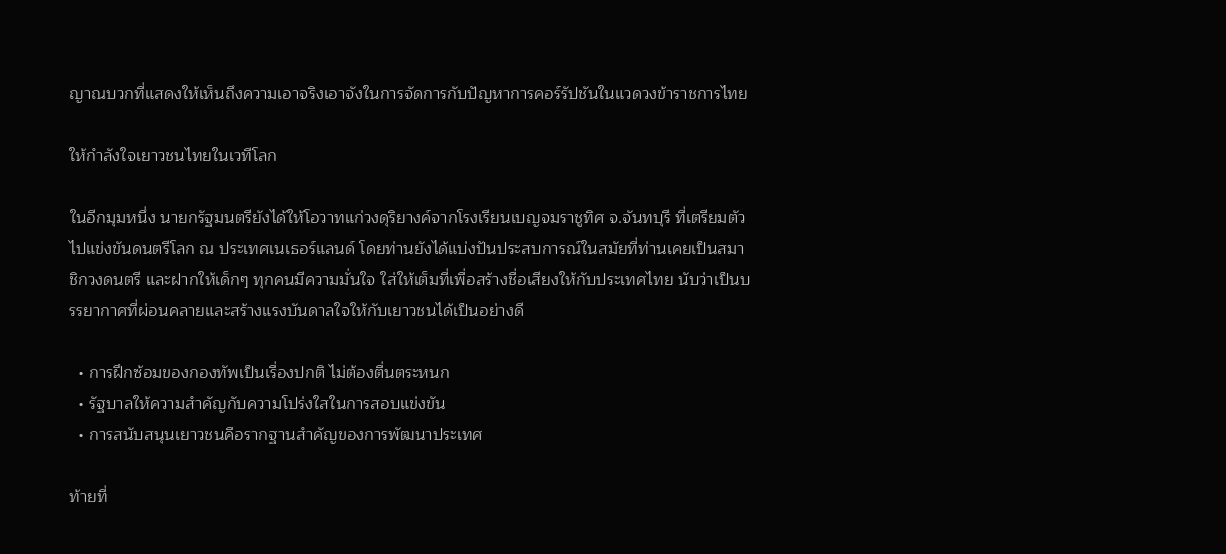ญาณบวกที่แสดงให้เห็นถึงความเอาจริงเอาจังในการจัดการกับปัญหาการคอร์รัปชันในแวดวงข้าราชการไทย

ให้กำลังใจเยาวชนไทยในเวทีโลก

ในอีกมุมหนึ่ง นายกรัฐมนตรียังได้ให้โอวาทแก่วงดุริยางค์จากโรงเรียนเบญจมราชูทิศ จ.จันทบุรี ที่เตรียมตัวไปแข่งขันดนตรีโลก ณ ประเทศเนเธอร์แลนด์ โดยท่านยังได้แบ่งปันประสบการณ์ในสมัยที่ท่านเคยเป็นสมาชิกวงดนตรี และฝากให้เด็กๆ ทุกคนมีความมั่นใจ ใส่ให้เต็มที่เพื่อสร้างชื่อเสียงให้กับประเทศไทย นับว่าเป็นบรรยากาศที่ผ่อนคลายและสร้างแรงบันดาลใจให้กับเยาวชนได้เป็นอย่างดี

  • การฝึกซ้อมของกองทัพเป็นเรื่องปกติ ไม่ต้องตื่นตระหนก
  • รัฐบาลให้ความสำคัญกับความโปร่งใสในการสอบแข่งขัน
  • การสนับสนุนเยาวชนคือรากฐานสำคัญของการพัฒนาประเทศ

ท้ายที่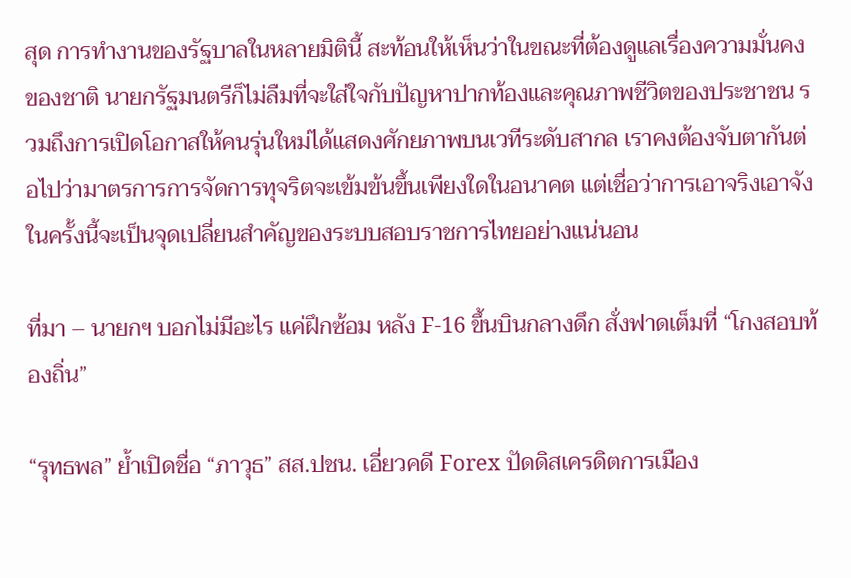สุด การทำงานของรัฐบาลในหลายมิตินี้ สะท้อนให้เห็นว่าในขณะที่ต้องดูแลเรื่องความมั่นคงของชาติ นายกรัฐมนตรีก็ไม่ลืมที่จะใส่ใจกับปัญหาปากท้องและคุณภาพชีวิตของประชาชน รวมถึงการเปิดโอกาสให้คนรุ่นใหม่ได้แสดงศักยภาพบนเวทีระดับสากล เราคงต้องจับตากันต่อไปว่ามาตรการการจัดการทุจริตจะเข้มข้นขึ้นเพียงใดในอนาคต แต่เชื่อว่าการเอาจริงเอาจังในครั้งนี้จะเป็นจุดเปลี่ยนสำคัญของระบบสอบราชการไทยอย่างแน่นอน

ที่มา – นายกฯ บอกไม่มีอะไร แค่ฝึกซ้อม หลัง F-16 ขึ้นบินกลางดึก สั่งฟาดเต็มที่ “โกงสอบท้องถิ่น”

“รุทธพล” ย้ำเปิดชื่อ “ภาวุธ” สส.ปชน. เอี่ยวคดี Forex ปัดดิสเครดิตการเมือง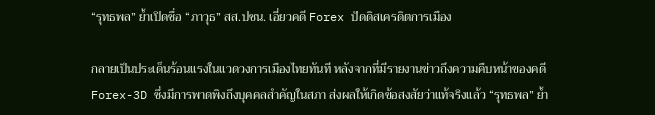“รุทธพล” ย้ำเปิดชื่อ “ภาวุธ” สส.ปชน. เอี่ยวคดี Forex ปัดดิสเครดิตการเมือง

กลายเป็นประเด็นร้อนแรงในแวดวงการเมืองไทยทันที หลังจากที่มีรายงานข่าวถึงความคืบหน้าของคดี Forex-3D ซึ่งมีการพาดพิงถึงบุคคลสำคัญในสภา ส่งผลให้เกิดข้อสงสัยว่าแท้จริงแล้ว “รุทธพล” ย้ำ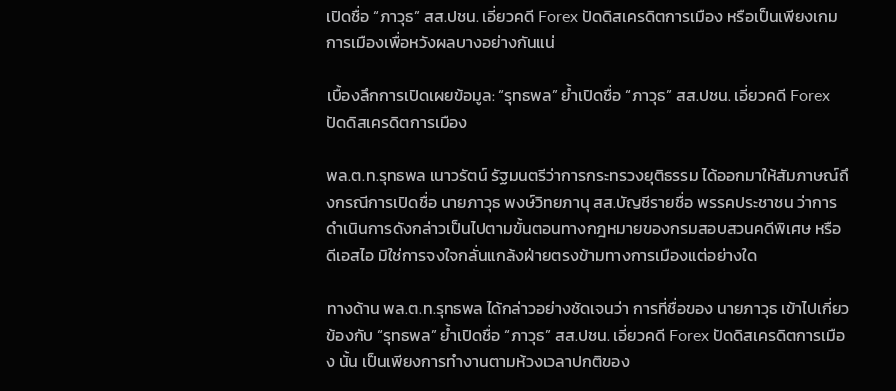เปิดชื่อ “ภาวุธ” สส.ปชน. เอี่ยวคดี Forex ปัดดิสเครดิตการเมือง หรือเป็นเพียงเกมการเมืองเพื่อหวังผลบางอย่างกันแน่

เบื้องลึกการเปิดเผยข้อมูล: “รุทธพล” ย้ำเปิดชื่อ “ภาวุธ” สส.ปชน. เอี่ยวคดี Forex ปัดดิสเครดิตการเมือง

พล.ต.ท.รุทธพล เนาวรัตน์ รัฐมนตรีว่าการกระทรวงยุติธรรม ได้ออกมาให้สัมภาษณ์ถึงกรณีการเปิดชื่อ นายภาวุธ พงษ์วิทยภานุ สส.บัญชีรายชื่อ พรรคประชาชน ว่าการดำเนินการดังกล่าวเป็นไปตามขั้นตอนทางกฎหมายของกรมสอบสวนคดีพิเศษ หรือ ดีเอสไอ มิใช่การจงใจกลั่นแกล้งฝ่ายตรงข้ามทางการเมืองแต่อย่างใด

ทางด้าน พล.ต.ท.รุทธพล ได้กล่าวอย่างชัดเจนว่า การที่ชื่อของ นายภาวุธ เข้าไปเกี่ยวข้องกับ “รุทธพล” ย้ำเปิดชื่อ “ภาวุธ” สส.ปชน. เอี่ยวคดี Forex ปัดดิสเครดิตการเมือง นั้น เป็นเพียงการทำงานตามห้วงเวลาปกติของ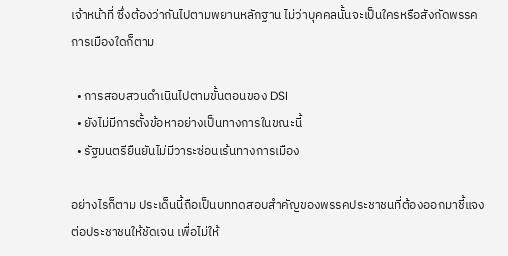เจ้าหน้าที่ ซึ่งต้องว่ากันไปตามพยานหลักฐาน ไม่ว่าบุคคลนั้นจะเป็นใครหรือสังกัดพรรคการเมืองใดก็ตาม

  • การสอบสวนดำเนินไปตามขั้นตอนของ DSI
  • ยังไม่มีการตั้งข้อหาอย่างเป็นทางการในขณะนี้
  • รัฐมนตรียืนยันไม่มีวาระซ่อนเร้นทางการเมือง

อย่างไรก็ตาม ประเด็นนี้ถือเป็นบททดสอบสำคัญของพรรคประชาชนที่ต้องออกมาชี้แจงต่อประชาชนให้ชัดเจน เพื่อไม่ให้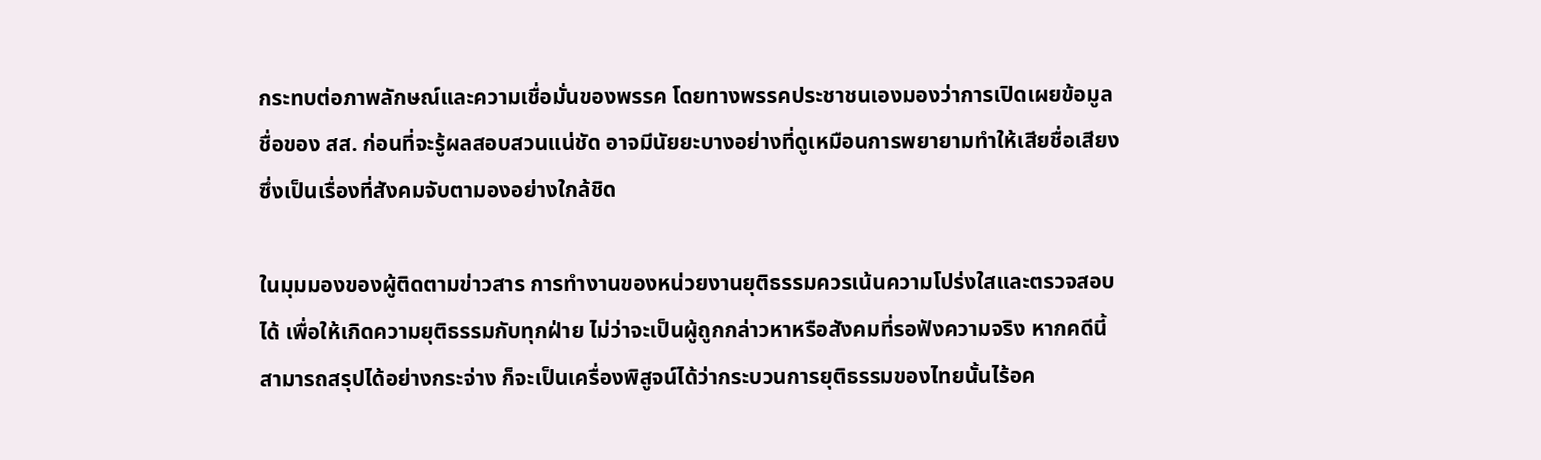กระทบต่อภาพลักษณ์และความเชื่อมั่นของพรรค โดยทางพรรคประชาชนเองมองว่าการเปิดเผยข้อมูลชื่อของ สส. ก่อนที่จะรู้ผลสอบสวนแน่ชัด อาจมีนัยยะบางอย่างที่ดูเหมือนการพยายามทำให้เสียชื่อเสียง ซึ่งเป็นเรื่องที่สังคมจับตามองอย่างใกล้ชิด

ในมุมมองของผู้ติดตามข่าวสาร การทำงานของหน่วยงานยุติธรรมควรเน้นความโปร่งใสและตรวจสอบได้ เพื่อให้เกิดความยุติธรรมกับทุกฝ่าย ไม่ว่าจะเป็นผู้ถูกกล่าวหาหรือสังคมที่รอฟังความจริง หากคดีนี้สามารถสรุปได้อย่างกระจ่าง ก็จะเป็นเครื่องพิสูจน์ได้ว่ากระบวนการยุติธรรมของไทยนั้นไร้อค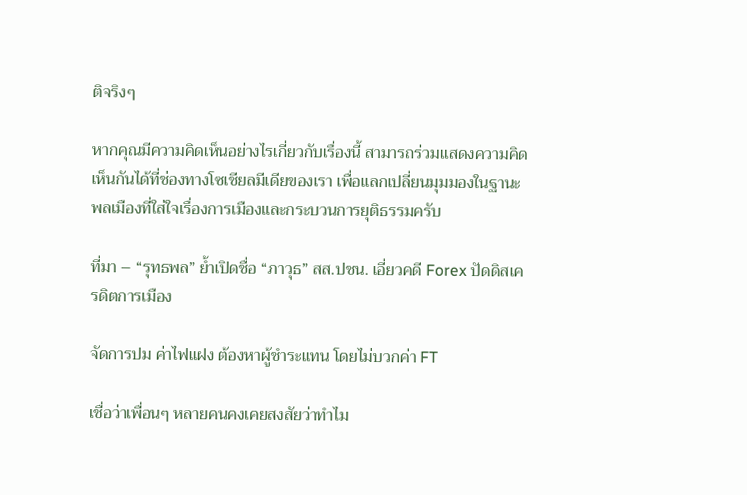ติจริงๆ

หากคุณมีความคิดเห็นอย่างไรเกี่ยวกับเรื่องนี้ สามารถร่วมแสดงความคิดเห็นกันได้ที่ช่องทางโซเชียลมีเดียของเรา เพื่อแลกเปลี่ยนมุมมองในฐานะพลเมืองที่ใส่ใจเรื่องการเมืองและกระบวนการยุติธรรมครับ

ที่มา – “รุทธพล” ย้ำเปิดชื่อ “ภาวุธ” สส.ปชน. เอี่ยวคดี Forex ปัดดิสเครดิตการเมือง

จัดการปม ค่าไฟแฝง ต้องหาผู้ชำระแทน โดยไม่บวกค่า FT

เชื่อว่าเพื่อนๆ หลายคนคงเคยสงสัยว่าทำไม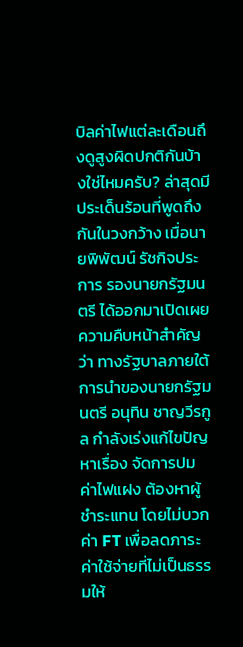บิลค่าไฟแต่ละเดือนถึงดูสูงผิดปกติกันบ้างใช่ไหมครับ? ล่าสุดมีประเด็นร้อนที่พูดถึงกันในวงกว้าง เมื่อนายพิพัฒน์ รัชกิจประการ รองนายกรัฐมนตรี ได้ออกมาเปิดเผยความคืบหน้าสำคัญว่า ทางรัฐบาลภายใต้การนำของนายกรัฐมนตรี อนุทิน ชาญวีรกูล กำลังเร่งแก้ไขปัญหาเรื่อง จัดการปม ค่าไฟแฝง ต้องหาผู้ชำระแทน โดยไม่บวกค่า FT เพื่อลดภาระค่าใช้จ่ายที่ไม่เป็นธรรมให้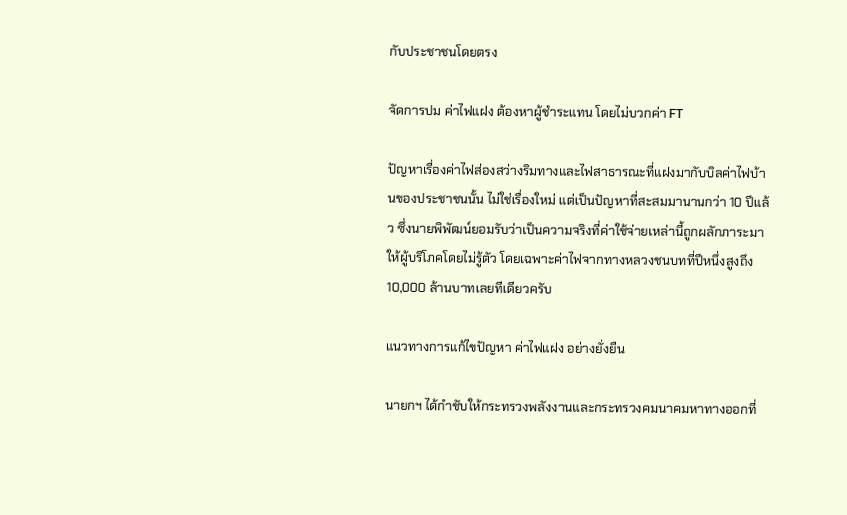กับประชาชนโดยตรง

จัดการปม ค่าไฟแฝง ต้องหาผู้ชำระแทน โดยไม่บวกค่า FT

ปัญหาเรื่องค่าไฟส่องสว่างริมทางและไฟสาธารณะที่แฝงมากับบิลค่าไฟบ้านของประชาชนนั้น ไม่ใช่เรื่องใหม่ แต่เป็นปัญหาที่สะสมมานานกว่า 10 ปีแล้ว ซึ่งนายพิพัฒน์ยอมรับว่าเป็นความจริงที่ค่าใช้จ่ายเหล่านี้ถูกผลักภาระมาให้ผู้บริโภคโดยไม่รู้ตัว โดยเฉพาะค่าไฟจากทางหลวงชนบทที่ปีหนึ่งสูงถึง 10,000 ล้านบาทเลยทีเดียวครับ

แนวทางการแก้ไขปัญหา ค่าไฟแฝง อย่างยั่งยืน

นายกฯ ได้กำชับให้กระทรวงพลังงานและกระทรวงคมนาคมหาทางออกที่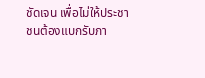ชัดเจน เพื่อไม่ให้ประชาชนต้องแบกรับภา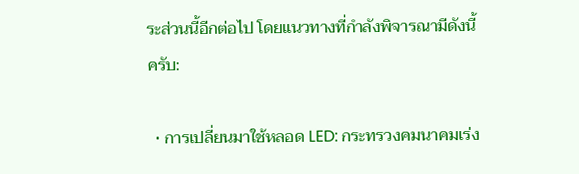ระส่วนนี้อีกต่อไป โดยแนวทางที่กำลังพิจารณามีดังนี้ครับ:

  • การเปลี่ยนมาใช้หลอด LED: กระทรวงคมนาคมเร่ง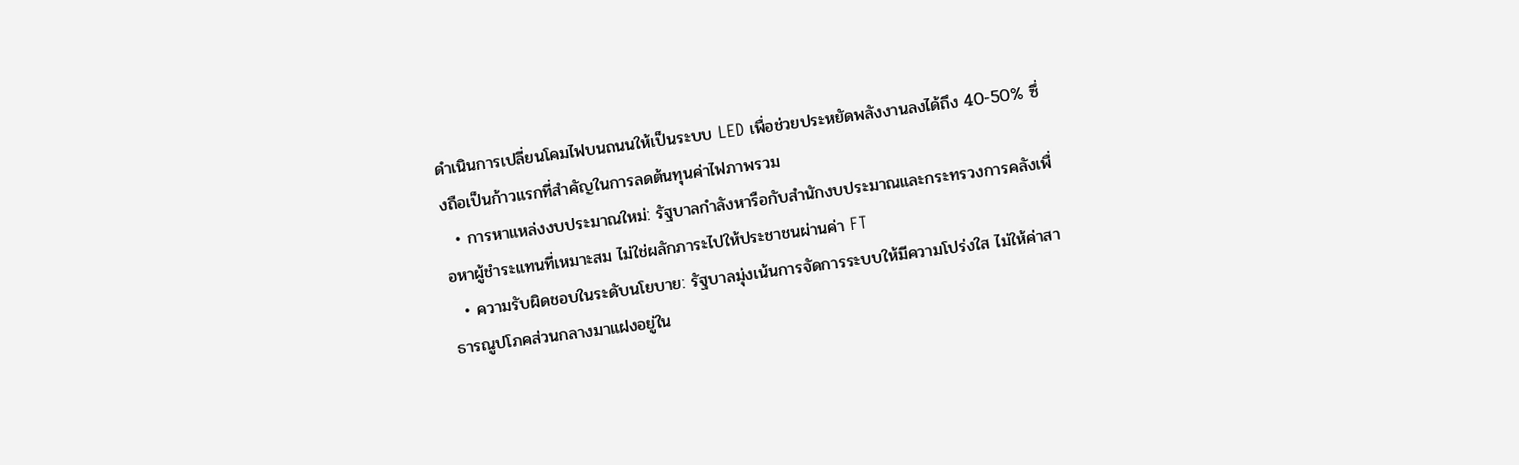ดำเนินการเปลี่ยนโคมไฟบนถนนให้เป็นระบบ LED เพื่อช่วยประหยัดพลังงานลงได้ถึง 40-50% ซึ่งถือเป็นก้าวแรกที่สำคัญในการลดต้นทุนค่าไฟภาพรวม
  • การหาแหล่งงบประมาณใหม่: รัฐบาลกำลังหารือกับสำนักงบประมาณและกระทรวงการคลังเพื่อหาผู้ชำระแทนที่เหมาะสม ไม่ใช่ผลักภาระไปให้ประชาชนผ่านค่า FT
  • ความรับผิดชอบในระดับนโยบาย: รัฐบาลมุ่งเน้นการจัดการระบบให้มีความโปร่งใส ไม่ให้ค่าสาธารณูปโภคส่วนกลางมาแฝงอยู่ใน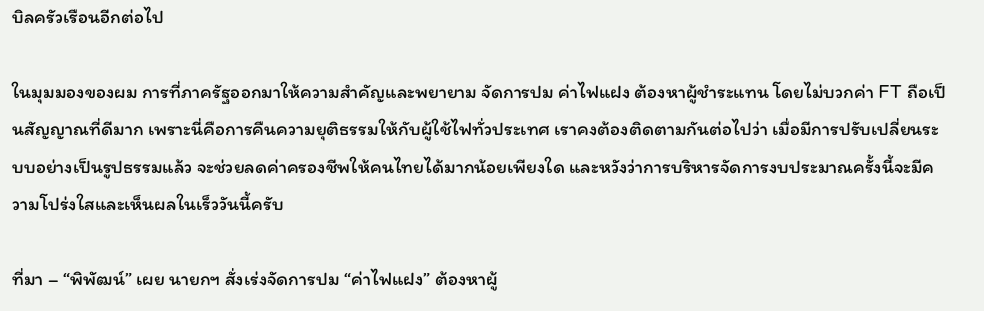บิลครัวเรือนอีกต่อไป

ในมุมมองของผม การที่ภาครัฐออกมาให้ความสำคัญและพยายาม จัดการปม ค่าไฟแฝง ต้องหาผู้ชำระแทน โดยไม่บวกค่า FT ถือเป็นสัญญาณที่ดีมาก เพราะนี่คือการคืนความยุติธรรมให้กับผู้ใช้ไฟทั่วประเทศ เราคงต้องติดตามกันต่อไปว่า เมื่อมีการปรับเปลี่ยนระบบอย่างเป็นรูปธรรมแล้ว จะช่วยลดค่าครองชีพให้คนไทยได้มากน้อยเพียงใด และหวังว่าการบริหารจัดการงบประมาณครั้งนี้จะมีความโปร่งใสและเห็นผลในเร็ววันนี้ครับ

ที่มา – “พิพัฒน์” เผย นายกฯ สั่งเร่งจัดการปม “ค่าไฟแฝง” ต้องหาผู้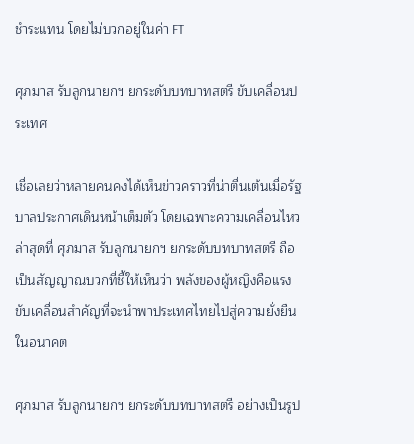ชำระแทน โดยไม่บวกอยู่ในค่า FT

ศุภมาส รับลูกนายกฯ ยกระดับบทบาทสตรี ขับเคลื่อนประเทศ

เชื่อเลยว่าหลายคนคงได้เห็นข่าวคราวที่น่าตื่นเต้นเมื่อรัฐบาลประกาศเดินหน้าเต็มตัว โดยเฉพาะความเคลื่อนไหวล่าสุดที่ ศุภมาส รับลูกนายกฯ ยกระดับบทบาทสตรี ถือเป็นสัญญาณบวกที่ชี้ให้เห็นว่า พลังของผู้หญิงคือแรงขับเคลื่อนสำคัญที่จะนำพาประเทศไทยไปสู่ความยั่งยืนในอนาคต

ศุภมาส รับลูกนายกฯ ยกระดับบทบาทสตรี อย่างเป็นรูป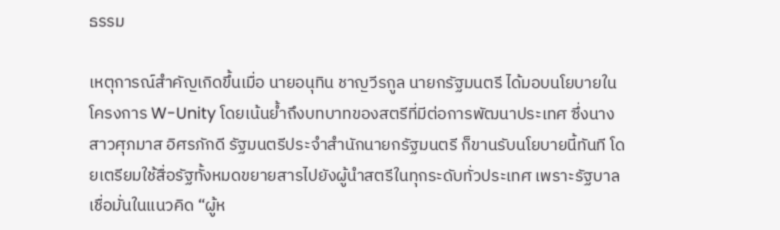ธรรม

เหตุการณ์สำคัญเกิดขึ้นเมื่อ นายอนุทิน ชาญวีรกูล นายกรัฐมนตรี ได้มอบนโยบายในโครงการ W-Unity โดยเน้นย้ำถึงบทบาทของสตรีที่มีต่อการพัฒนาประเทศ ซึ่งนางสาวศุภมาส อิศรภักดี รัฐมนตรีประจำสำนักนายกรัฐมนตรี ก็ขานรับนโยบายนี้ทันที โดยเตรียมใช้สื่อรัฐทั้งหมดขยายสารไปยังผู้นำสตรีในทุกระดับทั่วประเทศ เพราะรัฐบาลเชื่อมั่นในแนวคิด “ผู้ห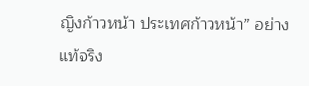ญิงก้าวหน้า ประเทศก้าวหน้า” อย่างแท้จริง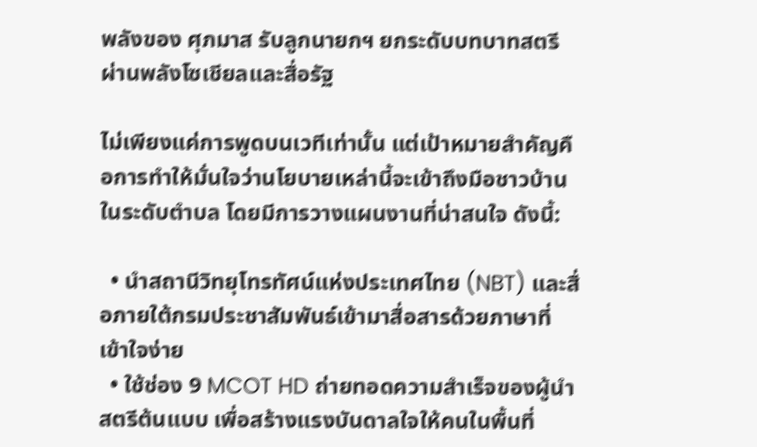พลังของ ศุภมาส รับลูกนายกฯ ยกระดับบทบาทสตรี ผ่านพลังโซเชียลและสื่อรัฐ

ไม่เพียงแค่การพูดบนเวทีเท่านั้น แต่เป้าหมายสำคัญคือการทำให้มั่นใจว่านโยบายเหล่านี้จะเข้าถึงมือชาวบ้านในระดับตำบล โดยมีการวางแผนงานที่น่าสนใจ ดังนี้:

  • นำสถานีวิทยุโทรทัศน์แห่งประเทศไทย (NBT) และสื่อภายใต้กรมประชาสัมพันธ์เข้ามาสื่อสารด้วยภาษาที่เข้าใจง่าย
  • ใช้ช่อง 9 MCOT HD ถ่ายทอดความสำเร็จของผู้นำสตรีต้นแบบ เพื่อสร้างแรงบันดาลใจให้คนในพื้นที่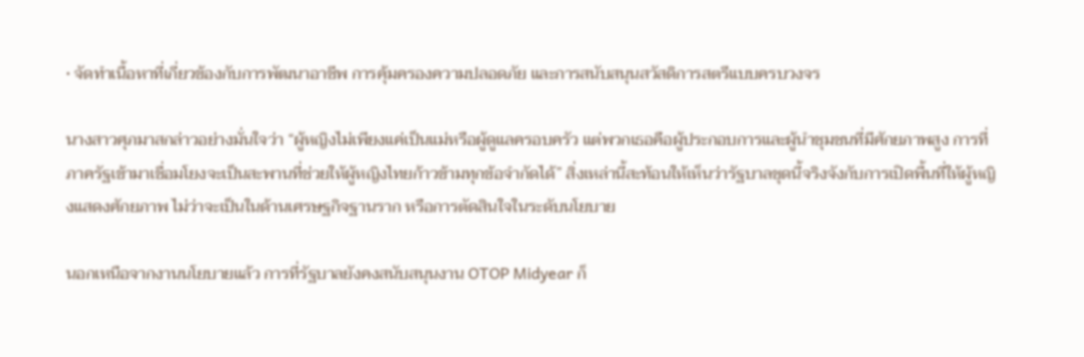• จัดทำเนื้อหาที่เกี่ยวข้องกับการพัฒนาอาชีพ การคุ้มครองความปลอดภัย และการสนับสนุนสวัสดิการสตรีแบบครบวงจร

นางสาวศุภมาสกล่าวอย่างมั่นใจว่า “ผู้หญิงไม่เพียงแค่เป็นแม่หรือผู้ดูแลครอบครัว แต่พวกเธอคือผู้ประกอบการและผู้นำชุมชนที่มีศักยภาพสูง การที่ภาครัฐเข้ามาเชื่อมโยงจะเป็นสะพานที่ช่วยให้ผู้หญิงไทยก้าวข้ามทุกข้อจำกัดได้” สิ่งเหล่านี้สะท้อนให้เห็นว่ารัฐบาลชุดนี้จริงจังกับการเปิดพื้นที่ให้ผู้หญิงแสดงศักยภาพ ไม่ว่าจะเป็นในด้านเศรษฐกิจฐานราก หรือการตัดสินใจในระดับนโยบาย

นอกเหนือจากงานนโยบายแล้ว การที่รัฐบาลยังคงสนับสนุนงาน OTOP Midyear ก็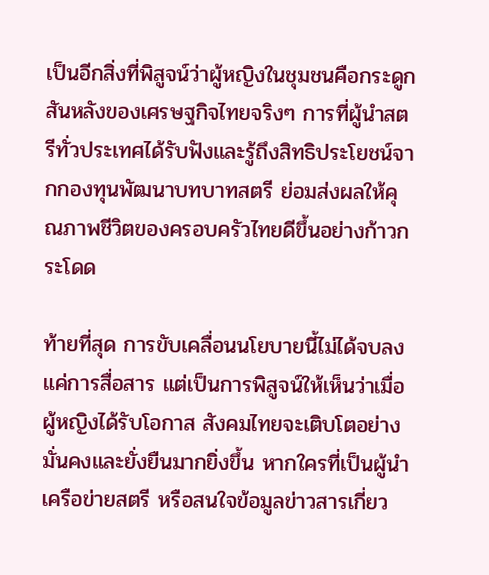เป็นอีกสิ่งที่พิสูจน์ว่าผู้หญิงในชุมชนคือกระดูกสันหลังของเศรษฐกิจไทยจริงๆ การที่ผู้นำสตรีทั่วประเทศได้รับฟังและรู้ถึงสิทธิประโยชน์จากกองทุนพัฒนาบทบาทสตรี ย่อมส่งผลให้คุณภาพชีวิตของครอบครัวไทยดีขึ้นอย่างก้าวกระโดด

ท้ายที่สุด การขับเคลื่อนนโยบายนี้ไม่ได้จบลงแค่การสื่อสาร แต่เป็นการพิสูจน์ให้เห็นว่าเมื่อผู้หญิงได้รับโอกาส สังคมไทยจะเติบโตอย่างมั่นคงและยั่งยืนมากยิ่งขึ้น หากใครที่เป็นผู้นำเครือข่ายสตรี หรือสนใจข้อมูลข่าวสารเกี่ยว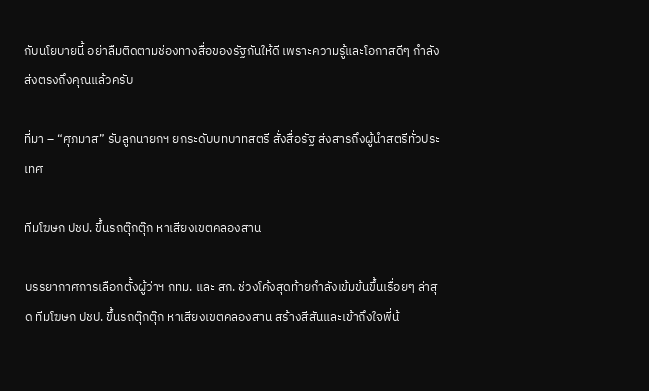กับนโยบายนี้ อย่าลืมติดตามช่องทางสื่อของรัฐกันให้ดี เพราะความรู้และโอกาสดีๆ กำลังส่งตรงถึงคุณแล้วครับ

ที่มา – “ศุภมาส” รับลูกนายกฯ ยกระดับบทบาทสตรี สั่งสื่อรัฐ ส่งสารถึงผู้นำสตรีทั่วประเทศ

ทีมโฆษก ปชป. ขึ้นรถตุ๊กตุ๊ก หาเสียงเขตคลองสาน

บรรยากาศการเลือกตั้งผู้ว่าฯ กทม. และ สก. ช่วงโค้งสุดท้ายกำลังเข้มข้นขึ้นเรื่อยๆ ล่าสุด ทีมโฆษก ปชป. ขึ้นรถตุ๊กตุ๊ก หาเสียงเขตคลองสาน สร้างสีสันและเข้าถึงใจพี่น้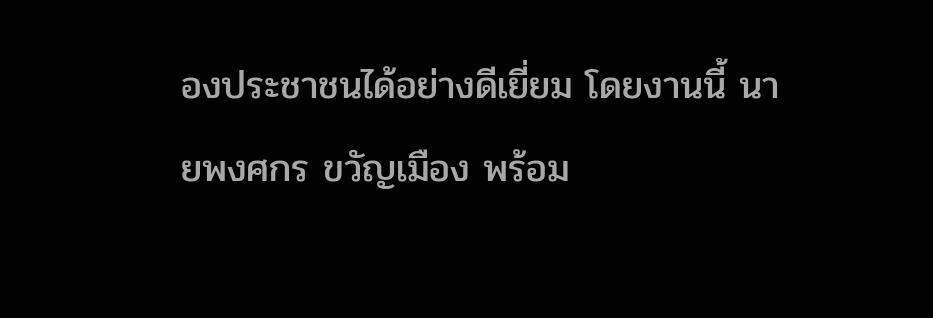องประชาชนได้อย่างดีเยี่ยม โดยงานนี้ นายพงศกร ขวัญเมือง พร้อม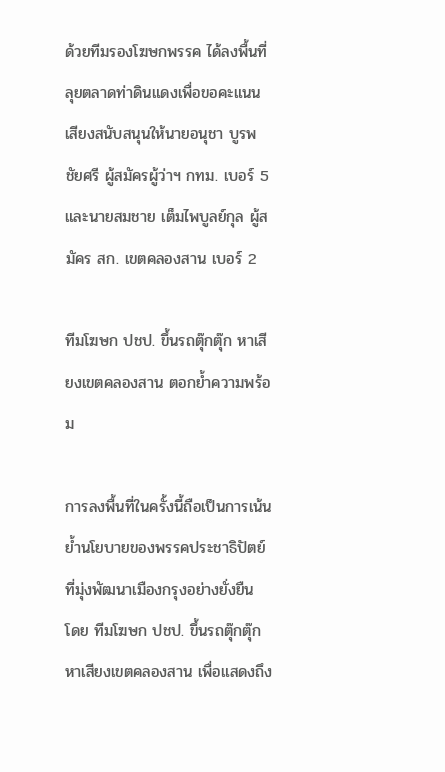ด้วยทีมรองโฆษกพรรค ได้ลงพื้นที่ลุยตลาดท่าดินแดงเพื่อขอคะแนนเสียงสนับสนุนให้นายอนุชา บูรพชัยศรี ผู้สมัครผู้ว่าฯ กทม. เบอร์ 5 และนายสมชาย เต็มไพบูลย์กุล ผู้สมัคร สก. เขตคลองสาน เบอร์ 2

ทีมโฆษก ปชป. ขึ้นรถตุ๊กตุ๊ก หาเสียงเขตคลองสาน ตอกย้ำความพร้อม

การลงพื้นที่ในครั้งนี้ถือเป็นการเน้นย้ำนโยบายของพรรคประชาธิปัตย์ที่มุ่งพัฒนาเมืองกรุงอย่างยั่งยืน โดย ทีมโฆษก ปชป. ขึ้นรถตุ๊กตุ๊ก หาเสียงเขตคลองสาน เพื่อแสดงถึง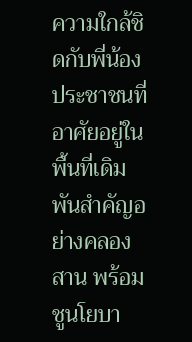ความใกล้ชิดกับพี่น้องประชาชนที่อาศัยอยู่ในพื้นที่เดิมพันสำคัญอย่างคลองสาน พร้อมชูนโยบา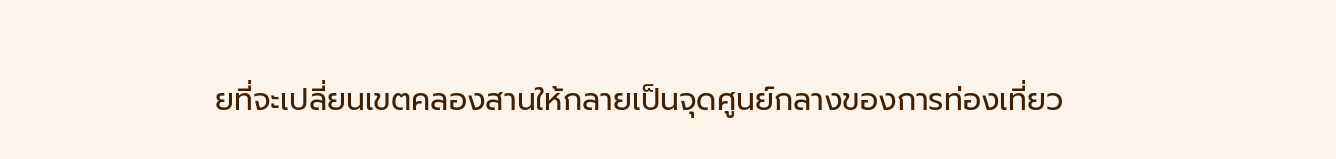ยที่จะเปลี่ยนเขตคลองสานให้กลายเป็นจุดศูนย์กลางของการท่องเที่ยว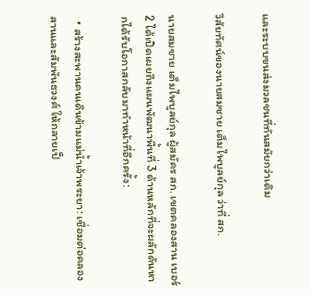และระบบขนส่งมวลชนที่ทันสมัยกว่าเดิม

วิสัยทัศน์ของนายสมชาย เต็มไพบูลย์กุล ว่าที่ สก.

นายสมชาย เต็มไพบูลย์กุล ผู้สมัคร สก. เขตคลองสาน เบอร์ 2 ได้เปิดเผยถึงแผนพัฒนาพื้นที่ 3 ด้านหลักที่จะผลักดันหากได้รับโอกาสกลับมาทำหน้าที่อีกครั้ง:

  • สร้างสะพานคนเดินข้ามแม่น้ำเจ้าพระยา: เชื่อมต่อคลองสานและสัมพันธวงศ์ ให้กลายเป็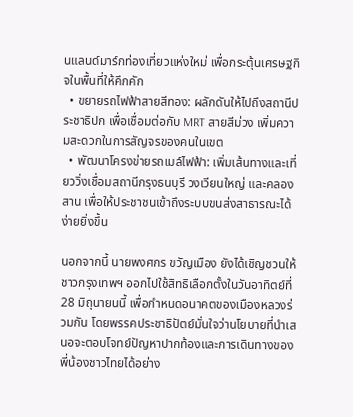นแลนด์มาร์กท่องเที่ยวแห่งใหม่ เพื่อกระตุ้นเศรษฐกิจในพื้นที่ให้คึกคัก
  • ขยายรถไฟฟ้าสายสีทอง: ผลักดันให้ไปถึงสถานีประชาธิปก เพื่อเชื่อมต่อกับ MRT สายสีม่วง เพิ่มความสะดวกในการสัญจรของคนในเขต
  • พัฒนาโครงข่ายรถเมล์ไฟฟ้า: เพิ่มเส้นทางและเที่ยววิ่งเชื่อมสถานีกรุงธนบุรี วงเวียนใหญ่ และคลองสาน เพื่อให้ประชาชนเข้าถึงระบบขนส่งสาธารณะได้ง่ายยิ่งขึ้น

นอกจากนี้ นายพงศกร ขวัญเมือง ยังได้เชิญชวนให้ชาวกรุงเทพฯ ออกไปใช้สิทธิเลือกตั้งในวันอาทิตย์ที่ 28 มิถุนายนนี้ เพื่อกำหนดอนาคตของเมืองหลวงร่วมกัน โดยพรรคประชาธิปัตย์มั่นใจว่านโยบายที่นำเสนอจะตอบโจทย์ปัญหาปากท้องและการเดินทางของพี่น้องชาวไทยได้อย่าง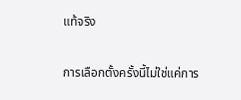แท้จริง

การเลือกตั้งครั้งนี้ไม่ใช่แค่การ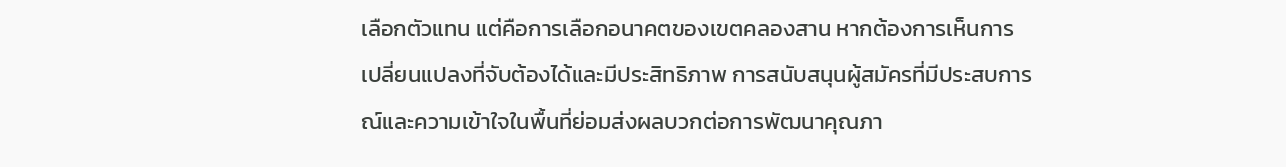เลือกตัวแทน แต่คือการเลือกอนาคตของเขตคลองสาน หากต้องการเห็นการเปลี่ยนแปลงที่จับต้องได้และมีประสิทธิภาพ การสนับสนุนผู้สมัครที่มีประสบการณ์และความเข้าใจในพื้นที่ย่อมส่งผลบวกต่อการพัฒนาคุณภา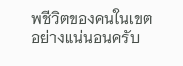พชีวิตของคนในเขตอย่างแน่นอนครับ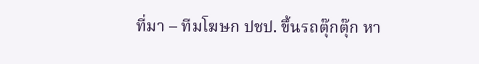ที่มา – ทีมโฆษก ปชป. ขึ้นรถตุ๊กตุ๊ก หา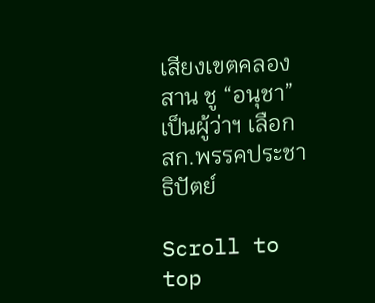เสียงเขตคลองสาน ชู “อนุชา” เป็นผู้ว่าฯ เลือก สก.พรรคประชาธิปัตย์

Scroll to top